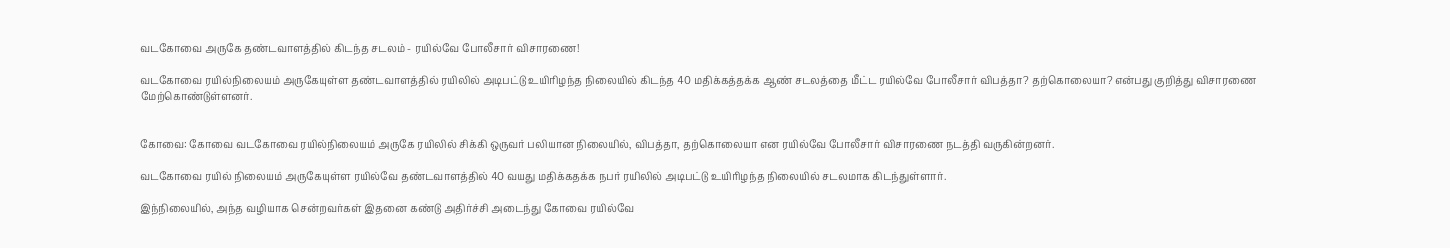வடகோவை அருகே தண்டவாளத்தில் கிடந்த சடலம் - ரயில்வே போலீசார் விசாரணை!

வடகோவை ரயில்நிலையம் அருகேயுள்ள தண்டவாளத்தில் ரயிலில் அடிபட்டு உயிரிழந்த நிலையில் கிடந்த 40 மதிக்கத்தக்க ஆண் சடலத்தை மீட்ட ரயில்வே போலீசார் விபத்தா? தற்கொலையா? என்பது குறித்து விசாரணை மேற்கொண்டுள்ளனர்.


கோவை: கோவை வடகோவை ரயில்நிலையம் அருகே ரயிலில் சிக்கி ஒருவர் பலியான நிலையில், விபத்தா, தற்கொலையா என ரயில்வே போலீசார் விசாரணை நடத்தி வருகின்றனர்.

வடகோவை ரயில் நிலையம் அருகேயுள்ள ரயில்வே தண்டவாளத்தில் 40 வயது மதிக்கதக்க நபர் ரயிலில் அடிபட்டு உயிரிழந்த நிலையில் சடலமாக கிடந்துள்ளார்.

இந்நிலையில், அந்த வழியாக சென்றவர்கள் இதனை கண்டு அதிர்ச்சி அடைந்து கோவை ரயில்வே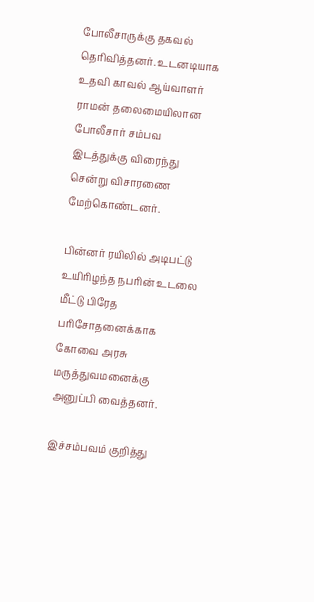போலீசாருக்கு தகவல் தெரிவித்தனர். உடனடியாக உதவி காவல் ஆய்வாளர் ராமன் தலைமையிலான போலீசார் சம்பவ இடத்துக்கு விரைந்து சென்று விசாரணை மேற்கொண்டனர்.

பின்னர் ரயிலில் அடிபட்டு உயிரிழந்த நபரின் உடலை மீட்டு பிரேத பரிசோதனைக்காக கோவை அரசு மருத்துவமனைக்கு அனுப்பி வைத்தனர்.

இச்சம்பவம் குறித்து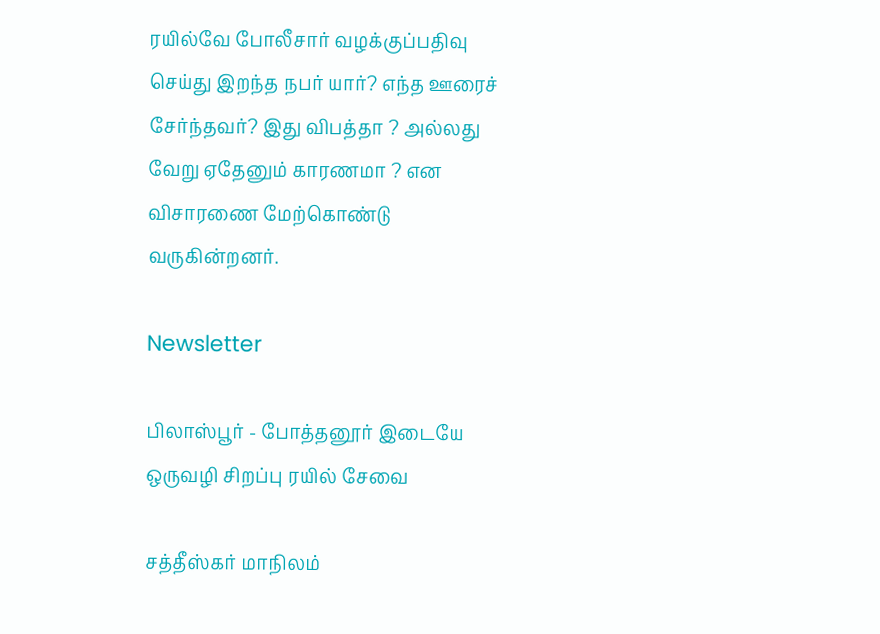ரயில்வே போலீசார் வழக்குப்பதிவு செய்து இறந்த நபர் யார்? எந்த ஊரைச் சேர்ந்தவர்? இது விபத்தா ? அல்லது வேறு ஏதேனும் காரணமா ? என விசாரணை மேற்கொண்டு வருகின்றனர்.

Newsletter

பிலாஸ்பூர் - போத்தனூர் இடையே ஒருவழி சிறப்பு ரயில் சேவை

சத்தீஸ்கர் மாநிலம்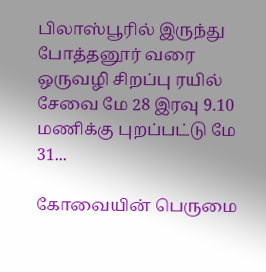பிலாஸ்பூரில் இருந்து போத்தனூர் வரை ஒருவழி சிறப்பு ரயில் சேவை மே 28 இரவு 9.10 மணிக்கு புறப்பட்டு மே 31...

கோவையின் பெருமை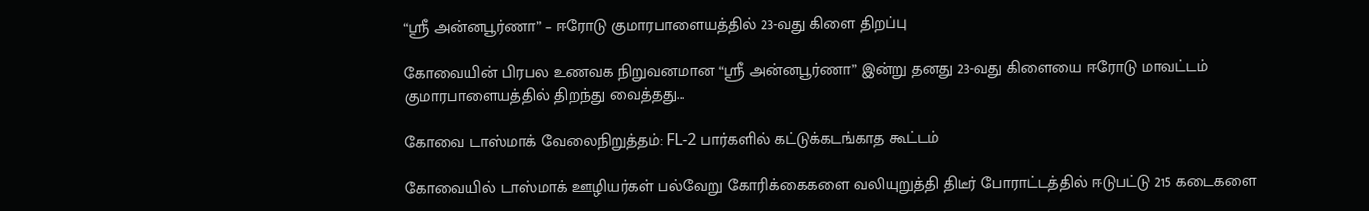“ஸ்ரீ அன்னபூர்ணா” – ஈரோடு குமாரபாளையத்தில் 23-வது கிளை திறப்பு

கோவையின் பிரபல உணவக நிறுவனமான “ஸ்ரீ அன்னபூர்ணா” இன்று தனது 23-வது கிளையை ஈரோடு மாவட்டம் குமாரபாளையத்தில் திறந்து வைத்தது...

கோவை டாஸ்மாக் வேலைநிறுத்தம்: FL-2 பார்களில் கட்டுக்கடங்காத கூட்டம்

கோவையில் டாஸ்மாக் ஊழியர்கள் பல்வேறு கோரிக்கைகளை வலியுறுத்தி திடீர் போராட்டத்தில் ஈடுபட்டு 215 கடைகளை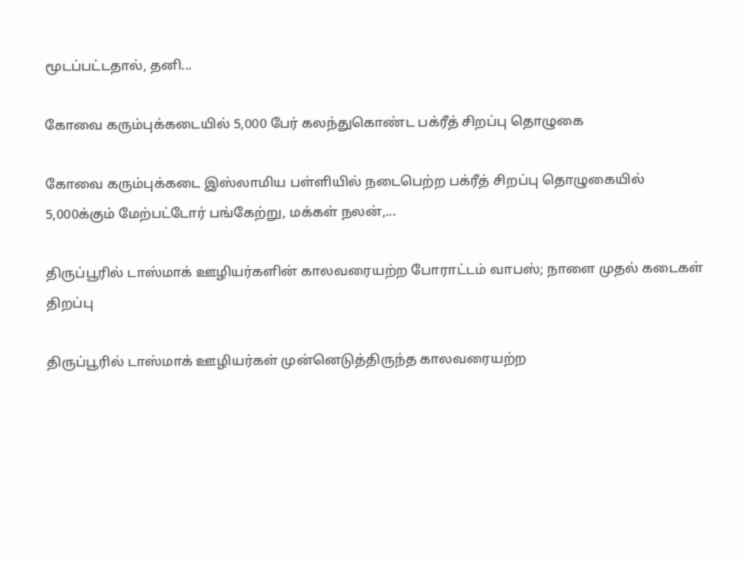மூடப்பட்டதால், தனி...

கோவை கரும்புக்கடையில் 5,000 பேர் கலந்துகொண்ட பக்ரீத் சிறப்பு தொழுகை

கோவை கரும்புக்கடை இஸ்லாமிய பள்ளியில் நடைபெற்ற பக்ரீத் சிறப்பு தொழுகையில் 5,000க்கும் மேற்பட்டோர் பங்கேற்று, மக்கள் நலன்,...

திருப்பூரில் டாஸ்மாக் ஊழியர்களின் காலவரையற்ற போராட்டம் வாபஸ்; நாளை முதல் கடைகள் திறப்பு

திருப்பூரில் டாஸ்மாக் ஊழியர்கள் முன்னெடுத்திருந்த காலவரையற்ற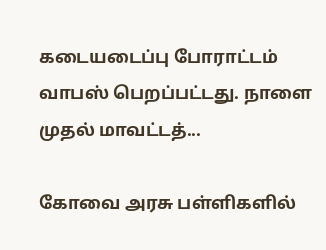கடையடைப்பு போராட்டம் வாபஸ் பெறப்பட்டது. நாளை முதல் மாவட்டத்...

கோவை அரசு பள்ளிகளில்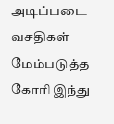அடிப்படை வசதிகள் மேம்படுத்த கோரி இந்து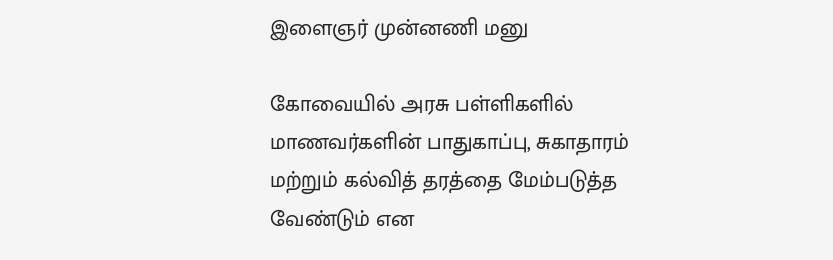இளைஞர் முன்னணி மனு

கோவையில் அரசு பள்ளிகளில் மாணவர்களின் பாதுகாப்பு, சுகாதாரம் மற்றும் கல்வித் தரத்தை மேம்படுத்த வேண்டும் என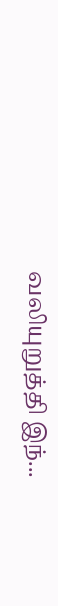வலியுறுத்தி இந்...